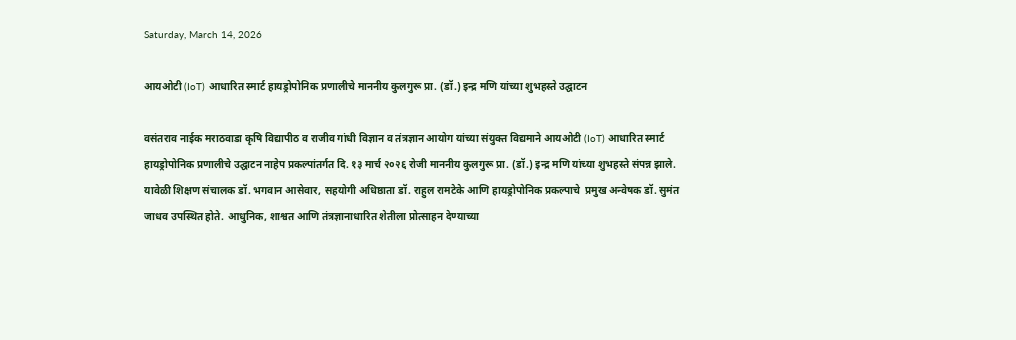Saturday, March 14, 2026

आयओटी (IoT) आधारित स्मार्ट हायड्रोपोनिक प्रणालीचे माननीय कुलगुरू प्रा. (डॉ.) इन्द्र मणि यांच्या शुभहस्ते उद्घाटन

वसंतराव नाईक मराठवाडा कृषि विद्यापीठ व राजीव गांधी विज्ञान व तंत्रज्ञान आयोग यांच्या संयुक्त विद्यमाने आयओटी (IoT) आधारित स्मार्ट हायड्रोपोनिक प्रणालीचे उद्घाटन नाहेप प्रकल्पांतर्गत दि. १३ मार्च २०२६ रोजी माननीय कुलगुरू प्रा. (डॉ.) इन्द्र मणि यांच्या शुभहस्ते संपन्न झाले. यावेळी शिक्षण संचालक डॉ. भगवान आसेवार, सहयोगी अधिष्ठाता डॉ. राहुल रामटेके आणि हायड्रोपोनिक प्रकल्पाचे  प्रमुख अन्वेषक डॉ. सुमंत जाधव उपस्थित होते. आधुनिक, शाश्वत आणि तंत्रज्ञानाधारित शेतीला प्रोत्साहन देण्याच्या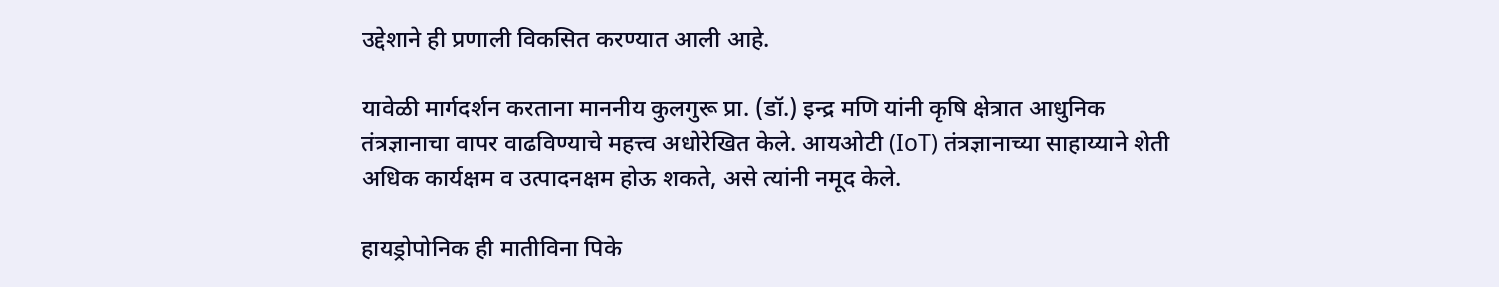उद्देशाने ही प्रणाली विकसित करण्यात आली आहे.

यावेळी मार्गदर्शन करताना माननीय कुलगुरू प्रा. (डॉ.) इन्द्र मणि यांनी कृषि क्षेत्रात आधुनिक तंत्रज्ञानाचा वापर वाढविण्याचे महत्त्व अधोरेखित केले. आयओटी (IoT) तंत्रज्ञानाच्या साहाय्याने शेती अधिक कार्यक्षम व उत्पादनक्षम होऊ शकते, असे त्यांनी नमूद केले.

हायड्रोपोनिक ही मातीविना पिके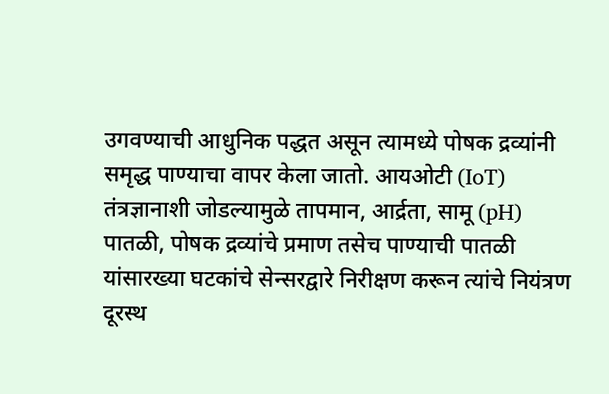उगवण्याची आधुनिक पद्धत असून त्यामध्ये पोषक द्रव्यांनी समृद्ध पाण्याचा वापर केला जातो. आयओटी (IoT) तंत्रज्ञानाशी जोडल्यामुळे तापमान, आर्द्रता, सामू (pH) पातळी, पोषक द्रव्यांचे प्रमाण तसेच पाण्याची पातळी यांसारख्या घटकांचे सेन्सरद्वारे निरीक्षण करून त्यांचे नियंत्रण दूरस्थ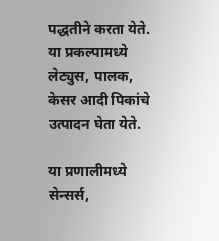पद्धतीने करता येते. या प्रकल्पामध्ये लेट्युस, पालक, केसर आदी पिकांचे उत्पादन घेता येते.

या प्रणालीमध्ये सेन्सर्स,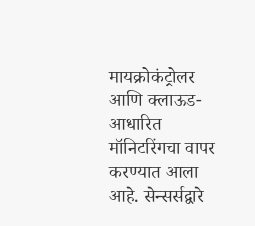मायक्रोकंट्रोलर आणि क्लाऊड-आधारित मॉनिटरिंगचा वापर करण्यात आला आहे. सेन्सर्सद्वारे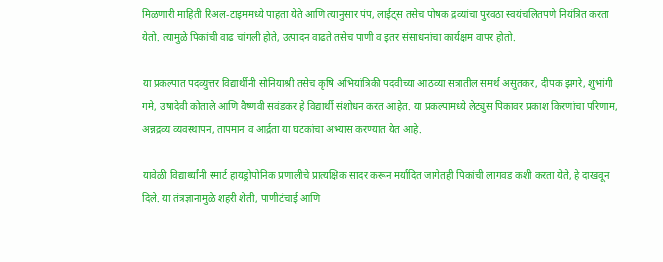मिळणारी माहिती रिअल-टाइममध्ये पाहता येते आणि त्यानुसार पंप, लाईट्स तसेच पोषक द्रव्यांचा पुरवठा स्वयंचलितपणे नियंत्रित करता येतो. त्यामुळे पिकांची वाढ चांगली होते, उत्पादन वाढते तसेच पाणी व इतर संसाधनांचा कार्यक्षम वापर होतो.

या प्रकल्पात पदव्युत्तर विद्यार्थीनी सोनियाश्री तसेच कृषि अभियांत्रिकी पदवीच्या आठव्या सत्रातील समर्थ असुतकर, दीपक झगरे, शुभांगी गमे, उषादेवी कोताले आणि वैष्णवी सवंडकर हे विद्यार्थी संशोधन करत आहेत. या प्रकल्पामध्ये लेट्युस पिकावर प्रकाश किरणांचा परिणाम, अन्नद्रव्य व्यवस्थापन, तापमान व आर्द्रता या घटकांचा अभ्यास करण्यात येत आहे.

यावेळी विद्यार्थ्यांनी स्मार्ट हायड्रोपोनिक प्रणालीचे प्रात्यक्षिक सादर करून मर्यादित जागेतही पिकांची लागवड कशी करता येते, हे दाखवून दिले. या तंत्रज्ञानामुळे शहरी शेती, पाणीटंचाई आणि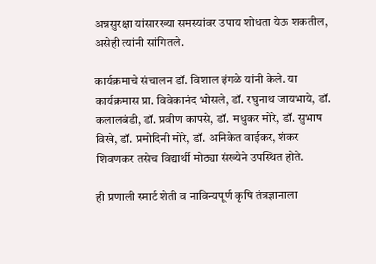अन्नसुरक्षा यांसारख्या समस्यांवर उपाय शोधता येऊ शकतील, असेही त्यांनी सांगितले.

कार्यक्रमाचे संचालन डॉ. विशाल इंगळे यांनी केले. या कार्यक्रमास प्रा. विवेकानंद भोसले, डॉ. रघुनाथ जायभाये, डॉ. कलालबंडी, डॉ. प्रवीण कापसे, डॉ. मधुकर मोरे, डॉ. सुभाष विखे, डॉ. प्रमोदिनी मोरे, डॉ. अनिकेत वाईकर, शंकर शिवणकर तसेच विद्यार्थी मोठ्या संख्येने उपस्थित होते.

ही प्रणाली स्मार्ट शेती व नाविन्यपूर्ण कृषि तंत्रज्ञानाला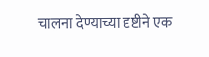चालना देण्याच्या दृष्टीने एक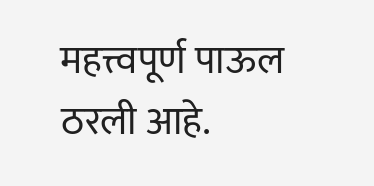महत्त्वपूर्ण पाऊल ठरली आहे.